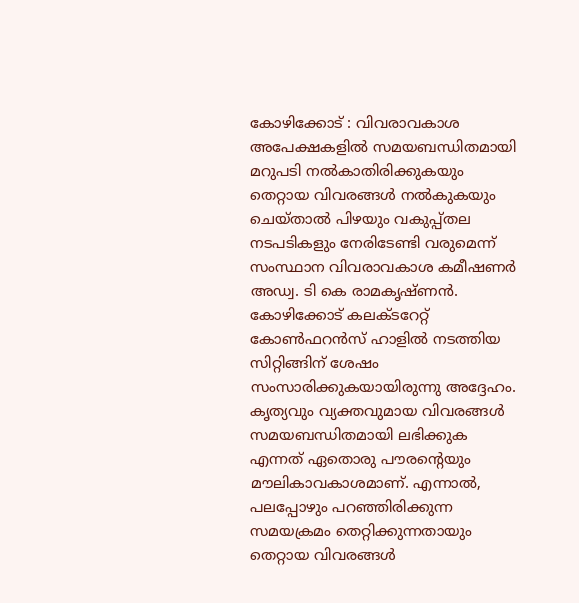കോഴിക്കോട് : വിവരാവകാശ അപേക്ഷകളില്‍ സമയബന്ധിതമായി മറുപടി നല്‍കാതിരിക്കുകയും തെറ്റായ വിവരങ്ങള്‍ നല്‍കുകയും ചെയ്താല്‍ പിഴയും വകുപ്പ്തല നടപടികളും നേരിടേണ്ടി വരുമെന്ന് സംസ്ഥാന വിവരാവകാശ കമീഷണര്‍ അഡ്വ. ടി കെ രാമകൃഷ്ണന്‍. കോഴിക്കോട് കലക്ടറേറ്റ് കോണ്‍ഫറന്‍സ് ഹാളില്‍ നടത്തിയ സിറ്റിങ്ങിന് ശേഷം സംസാരിക്കുകയായിരുന്നു അദ്ദേഹം.
കൃത്യവും വ്യക്തവുമായ വിവരങ്ങള്‍ സമയബന്ധിതമായി ലഭിക്കുക എന്നത് ഏതൊരു പൗരന്റെയും മൗലികാവകാശമാണ്. എന്നാല്‍, പലപ്പോഴും പറഞ്ഞിരിക്കുന്ന സമയക്രമം തെറ്റിക്കുന്നതായും തെറ്റായ വിവരങ്ങള്‍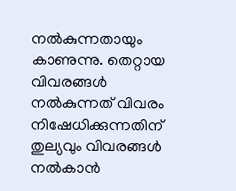നല്‍കുന്നതായും കാണുന്നു. തെറ്റായ വിവരങ്ങള്‍ നല്‍കുന്നത് വിവരം നിഷേധിക്കുന്നതിന് തുല്യവും വിവരങ്ങള്‍ നല്‍കാന്‍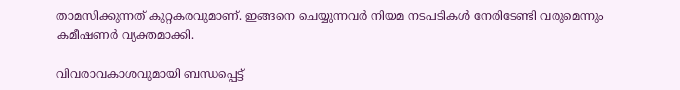താമസിക്കുന്നത് കുറ്റകരവുമാണ്. ഇങ്ങനെ ചെയ്യുന്നവര്‍ നിയമ നടപടികള്‍ നേരിടേണ്ടി വരുമെന്നും കമീഷണര്‍ വ്യക്തമാക്കി.

വിവരാവകാശവുമായി ബന്ധപ്പെട്ട്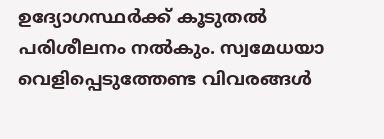ഉദ്യോഗസ്ഥര്‍ക്ക് കൂടുതല്‍ പരിശീലനം നല്‍കും. സ്വമേധയാ വെളിപ്പെടുത്തേണ്ട വിവരങ്ങള്‍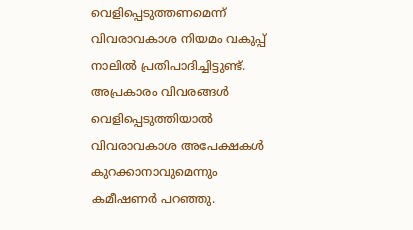വെളിപ്പെടുത്തണമെന്ന് വിവരാവകാശ നിയമം വകുപ്പ് നാലില്‍ പ്രതിപാദിച്ചിട്ടുണ്ട്. അപ്രകാരം വിവരങ്ങള്‍ വെളിപ്പെടുത്തിയാല്‍ വിവരാവകാശ അപേക്ഷകള്‍ കുറക്കാനാവുമെന്നും കമീഷണര്‍ പറഞ്ഞു.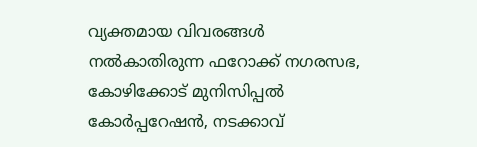വ്യക്തമായ വിവരങ്ങള്‍ നല്‍കാതിരുന്ന ഫറോക്ക് നഗരസഭ, കോഴിക്കോട് മുനിസിപ്പല്‍ കോര്‍പ്പറേഷന്‍, നടക്കാവ്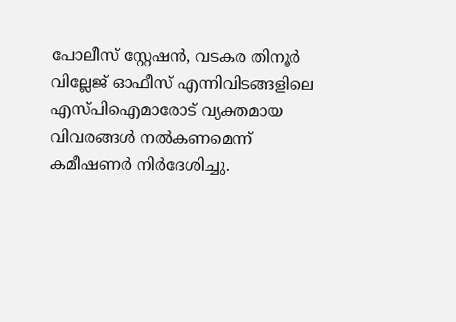പോലീസ് സ്റ്റേഷന്‍, വടകര തിനൂര്‍ വില്ലേജ് ഓഫീസ് എന്നിവിടങ്ങളിലെ എസ്പിഐമാരോട് വ്യക്തമായ വിവരങ്ങള്‍ നല്‍കണമെന്ന് കമീഷണര്‍ നിര്‍ദേശിച്ചു.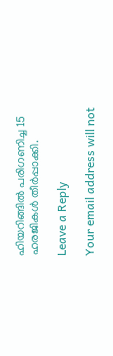ഹിയറിങ്ങില്‍ പരിഗണിച്ച 15 ഹരജികള്‍ തീര്‍പ്പാക്കി.

Leave a Reply

Your email address will not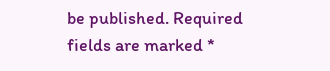be published. Required fields are marked *